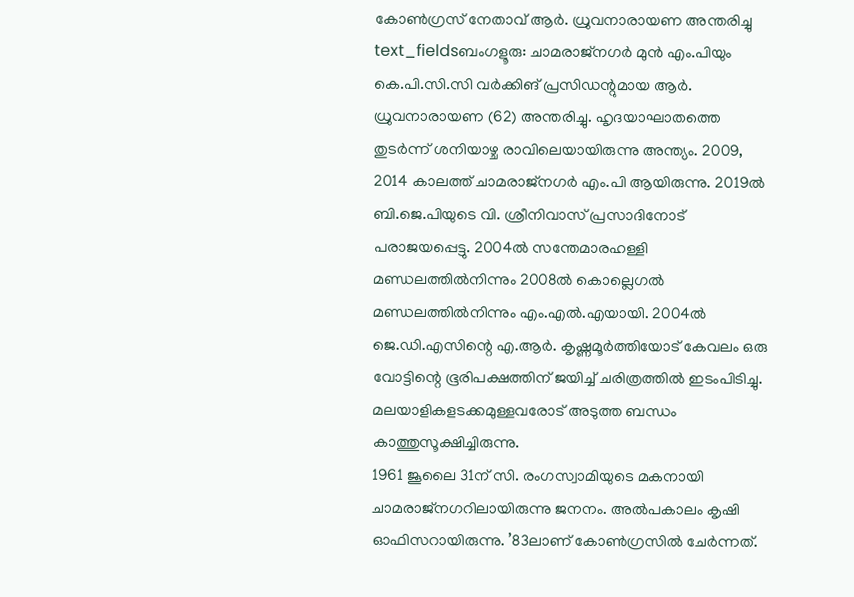കോൺഗ്രസ് നേതാവ് ആർ. ധ്രുവനാരായണ അന്തരിച്ചു
text_fieldsബംഗളൂരു: ചാമരാജ്നഗർ മുൻ എം.പിയും കെ.പി.സി.സി വർക്കിങ് പ്രസിഡന്റുമായ ആർ. ധ്രുവനാരായണ (62) അന്തരിച്ചു. ഹൃദയാഘാതത്തെ തുടർന്ന് ശനിയാഴ്ച രാവിലെയായിരുന്നു അന്ത്യം. 2009, 2014 കാലത്ത് ചാമരാജ്നഗർ എം.പി ആയിരുന്നു. 2019ൽ ബി.ജെ.പിയുടെ വി. ശ്രീനിവാസ് പ്രസാദിനോട് പരാജയപ്പെട്ടു. 2004ൽ സന്തേമാരഹള്ളി മണ്ഡലത്തിൽനിന്നും 2008ൽ കൊല്ലെഗൽ മണ്ഡലത്തിൽനിന്നും എം.എൽ.എയായി. 2004ൽ ജെ.ഡി.എസിന്റെ എ.ആർ. കൃഷ്ണമൂർത്തിയോട് കേവലം ഒരു വോട്ടിന്റെ ഭൂരിപക്ഷത്തിന് ജയിച്ച് ചരിത്രത്തിൽ ഇടംപിടിച്ചു. മലയാളികളടക്കമുള്ളവരോട് അടുത്ത ബന്ധം കാത്തുസൂക്ഷിച്ചിരുന്നു.
1961 ജൂലൈ 31ന് സി. രംഗസ്വാമിയുടെ മകനായി ചാമരാജ്നഗറിലായിരുന്നു ജനനം. അൽപകാലം കൃഷി ഓഫിസറായിരുന്നു. ’83ലാണ് കോൺഗ്രസിൽ ചേർന്നത്.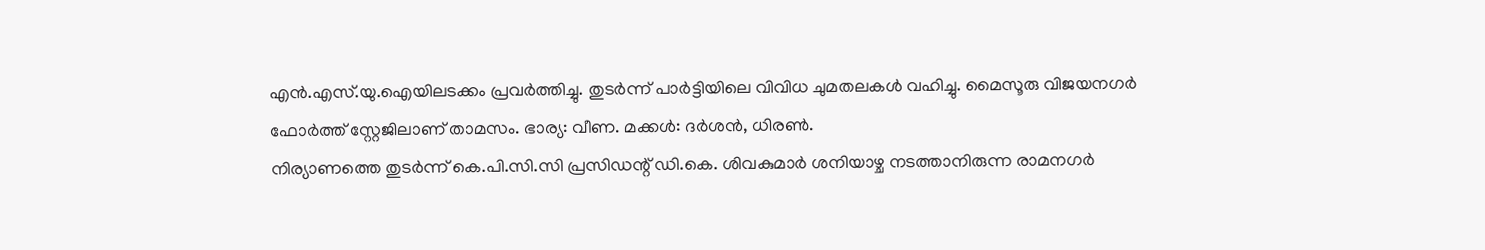എൻ.എസ്.യു.ഐയിലടക്കം പ്രവർത്തിച്ചു. തുടർന്ന് പാർട്ടിയിലെ വിവിധ ചുമതലകൾ വഹിച്ചു. മൈസൂരു വിജയനഗർ ഫോർത്ത് സ്റ്റേജിലാണ് താമസം. ഭാര്യ: വീണ. മക്കൾ: ദർശൻ, ധിരൺ.
നിര്യാണത്തെ തുടർന്ന് കെ.പി.സി.സി പ്രസിഡന്റ് ഡി.കെ. ശിവകുമാർ ശനിയാഴ്ച നടത്താനിരുന്ന രാമനഗർ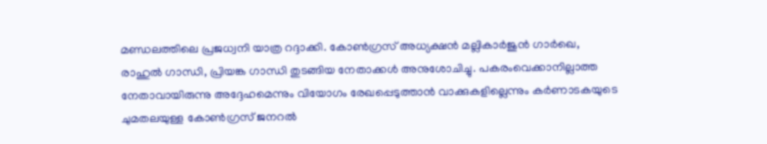മണ്ഡലത്തിലെ പ്രജധ്വനി യാത്ര റദ്ദാക്കി. കോൺഗ്രസ് അധ്യക്ഷൻ മല്ലികാർജുൻ ഗാർഖെ, രാഹുൽ ഗാന്ധി, പ്രിയങ്ക ഗാന്ധി തുടങ്ങിയ നേതാക്കൾ അനുശോചിച്ചു. പകരംവെക്കാനില്ലാത്ത നേതാവായിരുന്നു അദ്ദേഹമെന്നും വിയോഗം രേഖപ്പെടുത്താൻ വാക്കുകളില്ലെന്നും കർണാടകയുടെ ചുമതലയുള്ള കോൺഗ്രസ് ജനറൽ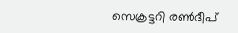സെക്രട്ടറി രൺദീപ്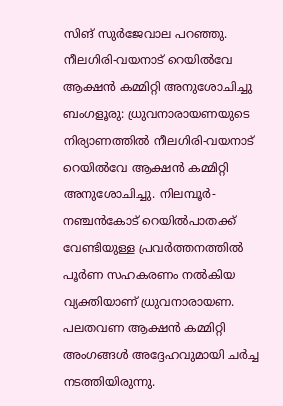സിങ് സുർജേവാല പറഞ്ഞു.
നീലഗിരി-വയനാട് റെയിൽവേ ആക്ഷൻ കമ്മിറ്റി അനുശോചിച്ചു
ബംഗളൂരു: ധ്രുവനാരായണയുടെ നിര്യാണത്തിൽ നീലഗിരി-വയനാട് റെയിൽവേ ആക്ഷൻ കമ്മിറ്റി അനുശോചിച്ചു. നിലമ്പൂർ-നഞ്ചൻകോട് റെയിൽപാതക്ക് വേണ്ടിയുള്ള പ്രവർത്തനത്തിൽ പൂർണ സഹകരണം നൽകിയ വ്യക്തിയാണ് ധ്രുവനാരായണ. പലതവണ ആക്ഷൻ കമ്മിറ്റി അംഗങ്ങൾ അദ്ദേഹവുമായി ചർച്ച നടത്തിയിരുന്നു.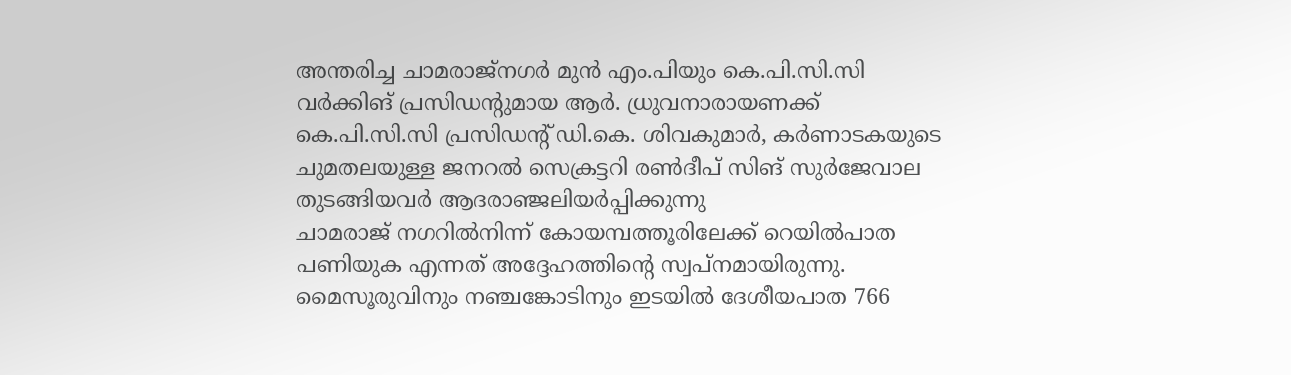അന്തരിച്ച ചാമരാജ്നഗർ മുൻ എം.പിയും കെ.പി.സി.സി വർക്കിങ് പ്രസിഡന്റുമായ ആർ. ധ്രുവനാരായണക്ക് കെ.പി.സി.സി പ്രസിഡന്റ് ഡി.കെ. ശിവകുമാർ, കർണാടകയുടെ ചുമതലയുള്ള ജനറൽ സെക്രട്ടറി രൺദീപ് സിങ് സുർജേവാല തുടങ്ങിയവർ ആദരാഞ്ജലിയർപ്പിക്കുന്നു
ചാമരാജ് നഗറിൽനിന്ന് കോയമ്പത്തൂരിലേക്ക് റെയിൽപാത പണിയുക എന്നത് അദ്ദേഹത്തിന്റെ സ്വപ്നമായിരുന്നു. മൈസൂരുവിനും നഞ്ചങ്കോടിനും ഇടയിൽ ദേശീയപാത 766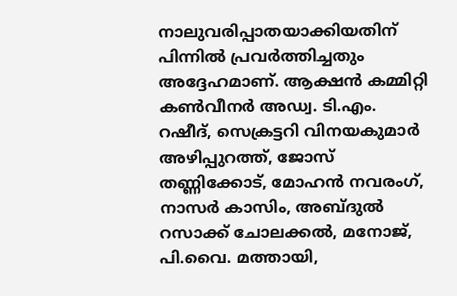നാലുവരിപ്പാതയാക്കിയതിന് പിന്നിൽ പ്രവർത്തിച്ചതും അദ്ദേഹമാണ്. ആക്ഷൻ കമ്മിറ്റി കൺവീനർ അഡ്വ. ടി.എം. റഷീദ്, സെക്രട്ടറി വിനയകുമാർ അഴിപ്പുറത്ത്, ജോസ് തണ്ണിക്കോട്, മോഹൻ നവരംഗ്, നാസർ കാസിം, അബ്ദുൽ റസാക്ക് ചോലക്കൽ, മനോജ്, പി.വൈ. മത്തായി,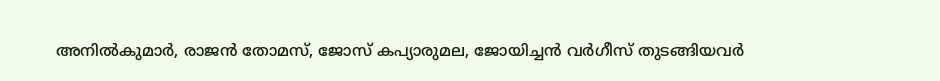അനിൽകുമാർ, രാജൻ തോമസ്, ജോസ് കപ്യാരുമല, ജോയിച്ചൻ വർഗീസ് തുടങ്ങിയവർ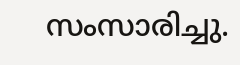സംസാരിച്ചു.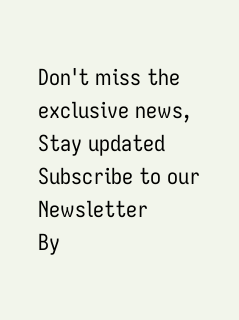Don't miss the exclusive news, Stay updated
Subscribe to our Newsletter
By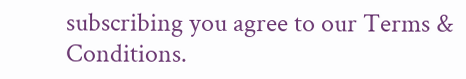subscribing you agree to our Terms & Conditions.